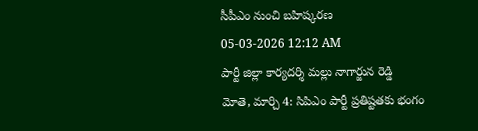సీపీఎం నుంచి బహిష్కరణ
05-03-2026 12:12 AM
పార్టీ జిల్లా కార్యదర్శి మల్లు నాగార్జున రెడ్డి
మోతె, మార్చి 4: సిపిఎం పార్టీ ప్రతిష్టతకు భంగం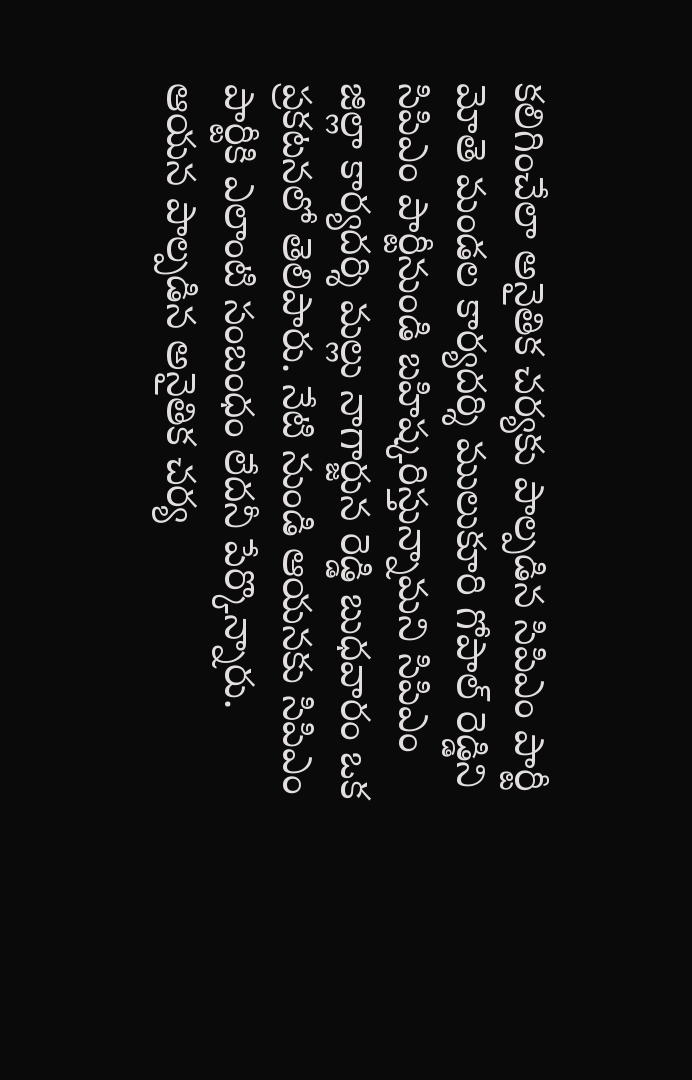కలిగించేలా అనైతిక చర్యకు పాల్పడిన సిపిఎం పార్టీ మోతె మండల కార్యదర్శి ములుకూరి గోపాల్ రెడ్డిని సిపిఎం పార్టీనుండి బహిష్కరిస్తున్నామని సిపిఎం జిల్లా కార్యదర్శి మల్లు నాగార్జున రెడ్డి బుధవారం ఒక ప్రకటనలో తెలిపారు. నేటి నుండి ఆయనకు సిపిఎం పార్టీకి ఎలాంటి సంబంధం లేదనీ పేర్కొన్నారు. ఆయన పాల్పడిన అనైతిక చర్య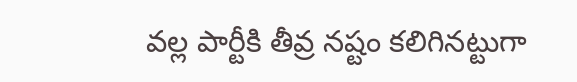వల్ల పార్టీకి తీవ్ర నష్టం కలిగినట్టుగా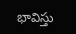భావిస్తు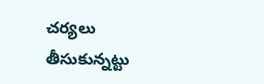చర్యలు తీసుకున్నట్టు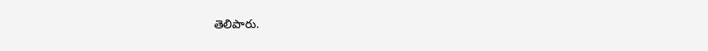తెలిపారు.